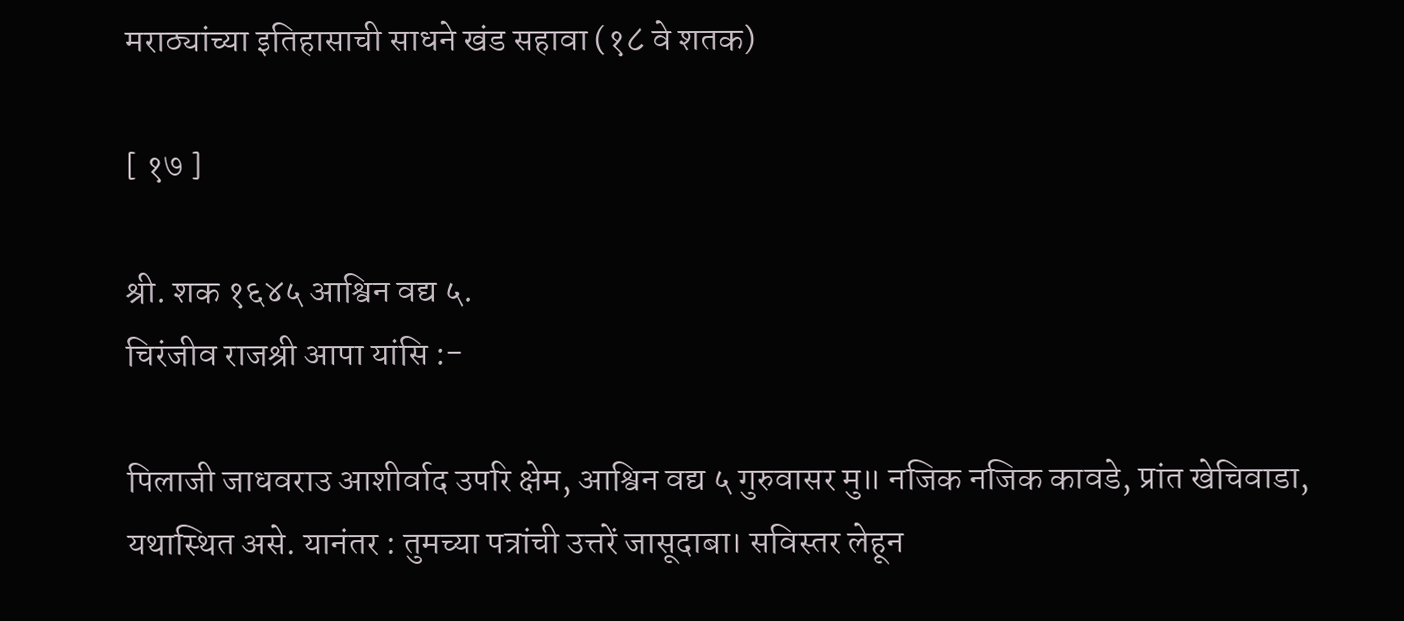मराठ्यांच्या इतिहासाची साधने खंड सहावा (१८ वे शतक)

[ १७ ]

श्री. शक १६४५ आश्विन वद्य ५.
चिरंजीव राजश्री आपा यांसि :-

पिलाजी जाधवराउ आशीर्वाद उपरि क्षेम, आश्विन वद्य ५ गुरुवासर मु॥ नजिक नजिक कावडे, प्रांत खेचिवाडा, यथास्थित असे. यानंतर : तुमच्या पत्रांची उत्तरें जासूदाबा। सविस्तर लेहून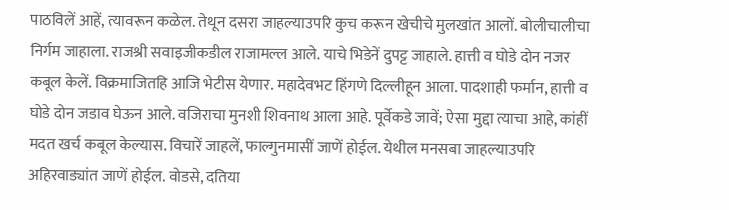पाठविलें आहें, त्यावरून कळेल. तेथून दसरा जाहल्याउपरि कुच करून खेचीचे मुलखांत आलों. बोलीचालीचा निर्गम जाहाला. राजश्री सवाइजीकडील राजामल्ल आले. याचे भिडेनें दुपट्ट जाहाले. हात्ती व घोडे दोन नजर कबूल केलें. विक्रमाजितहि आजि भेटीस येणार. महादेवभट हिंगणे दिल्लीहून आला. पादशाही फर्मान, हात्ती व घोडे दोन जडाव घेऊन आले. वजिराचा मुनशी शिवनाथ आला आहे. पूर्वेकडे जावें; ऐसा मुद्दा त्याचा आहे, कांहीं मदत खर्च कबूल केल्यास. विचारें जाहलें, फाल्गुनमासीं जाणें होईल. येथील मनसबा जाहल्याउपरि अहिरवाड्यांत जाणें होईल. वोडसे, दतिया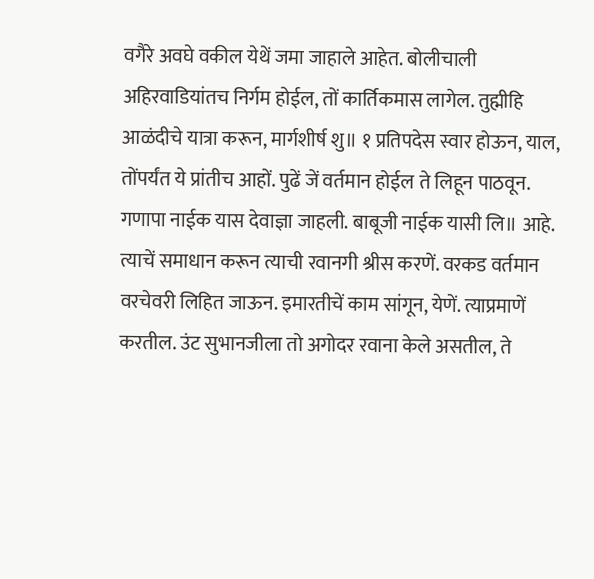वगैरे अवघे वकील येथें जमा जाहाले आहेत. बोलीचाली अहिरवाडियांतच निर्गम होईल, तों कार्तिकमास लागेल. तुह्मीहि आळंदीचे यात्रा करून, मार्गशीर्ष शु॥ १ प्रतिपदेस स्वार होऊन, याल, तोंपर्यंत ये प्रांतीच आहों. पुढें जें वर्तमान होईल ते लिहून पाठवून. गणापा नाईक यास देवाज्ञा जाहली. बाबूजी नाईक यासी लि॥ आहे. त्याचें समाधान करून त्याची रवानगी श्रीस करणें. वरकड वर्तमान वरचेवरी लिहित जाऊन. इमारतीचें काम सांगून, येणें. त्याप्रमाणें करतील. उंट सुभानजीला तो अगोदर रवाना केले असतील, ते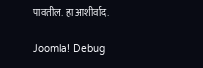पावतील. हा आशीर्वाद.

Joomla! Debug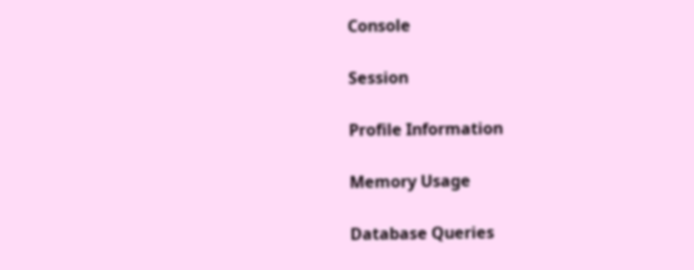Console

Session

Profile Information

Memory Usage

Database Queries